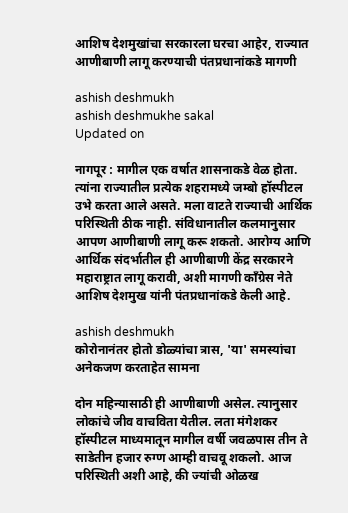आशिष देशमुखांचा सरकारला घरचा आहेर, राज्यात आणीबाणी लागू करण्याची पंतप्रधानांकडे मागणी

ashish deshmukh
ashish deshmukhe sakal
Updated on

नागपूर : मागील एक वर्षात शासनाकडे वेळ होता. त्यांना राज्यातील प्रत्येक शहरामध्ये जम्बो हॉस्पीटल उभे करता आले असते. मला वाटते राज्याची आर्थिक परिस्थिती ठीक नाही. संविधानातील कलमानुसार आपण आणीबाणी लागू करू शकतो. आरोग्य आणि आर्थिक संदर्भातील ही आणीबाणी केंद्र सरकारने महाराष्ट्रात लागू करावी, अशी मागणी काँग्रेस नेते आशिष देशमुख यांनी पंतप्रधानांकडे केली आहे.

ashish deshmukh
कोरोनानंतर होतो डोळ्यांचा त्रास, 'या' समस्यांचा अनेकजण करताहेत सामना

दोन महिन्यासाठी ही आणीबाणी असेल. त्यानुसार लोकांचे जीव वाचविता येतील. लता मंगेशकर हॉस्पीटल माध्यमातून मागील वर्षी जवळपास तीन ते साडेतीन हजार रुग्ण आम्ही वाचवू शकलो. आज परिस्थिती अशी आहे, की ज्यांची ओळख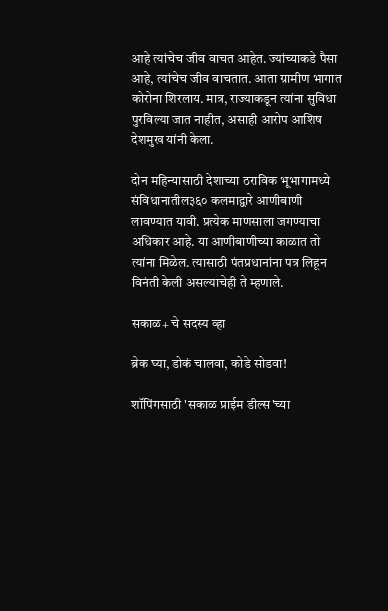आहे त्यांचेच जीव वाचत आहेत. ज्यांच्याकडे पैसा आहे, त्यांचेच जीव वाचतात. आता ग्रामीण भागात कोरोना शिरलाय. मात्र, राज्याकडून त्यांना सुविधा पुरविल्या जात नाहीत, असाही आरोप आशिष देशमुख यांनी केला.

दोन महिन्यासाठी देशाच्या ठराविक भूभागामध्ये संविधानातील३६० कलमाद्वारे आणीबाणी लावण्यात यावी. प्रत्येक माणसाला जगण्याचा अधिकार आहे. या आणीबाणीच्या काळात तो त्यांना मिळेल. त्यासाठी पंतप्रधानांना पत्र लिहून विनंती केली असल्याचेही ते म्हणाले.

सकाळ+ चे सदस्य व्हा

ब्रेक घ्या, डोकं चालवा, कोडे सोडवा!

शॉपिंगसाठी 'सकाळ प्राईम डील्स'च्या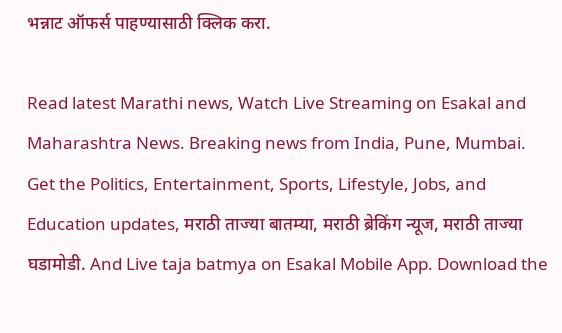भन्नाट ऑफर्स पाहण्यासाठी क्लिक करा.

Read latest Marathi news, Watch Live Streaming on Esakal and Maharashtra News. Breaking news from India, Pune, Mumbai. Get the Politics, Entertainment, Sports, Lifestyle, Jobs, and Education updates, मराठी ताज्या बातम्या, मराठी ब्रेकिंग न्यूज, मराठी ताज्या घडामोडी. And Live taja batmya on Esakal Mobile App. Download the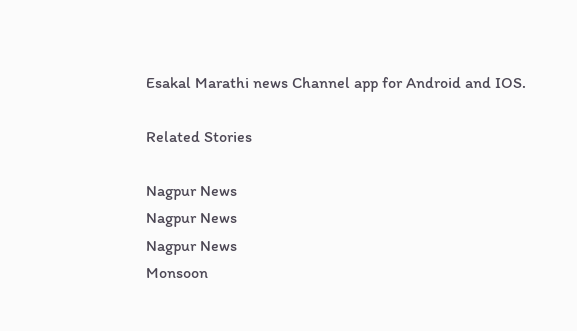Esakal Marathi news Channel app for Android and IOS.

Related Stories

Nagpur News
Nagpur News
Nagpur News
Monsoon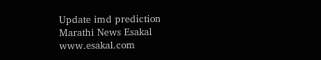Update imd prediction
Marathi News Esakal
www.esakal.com